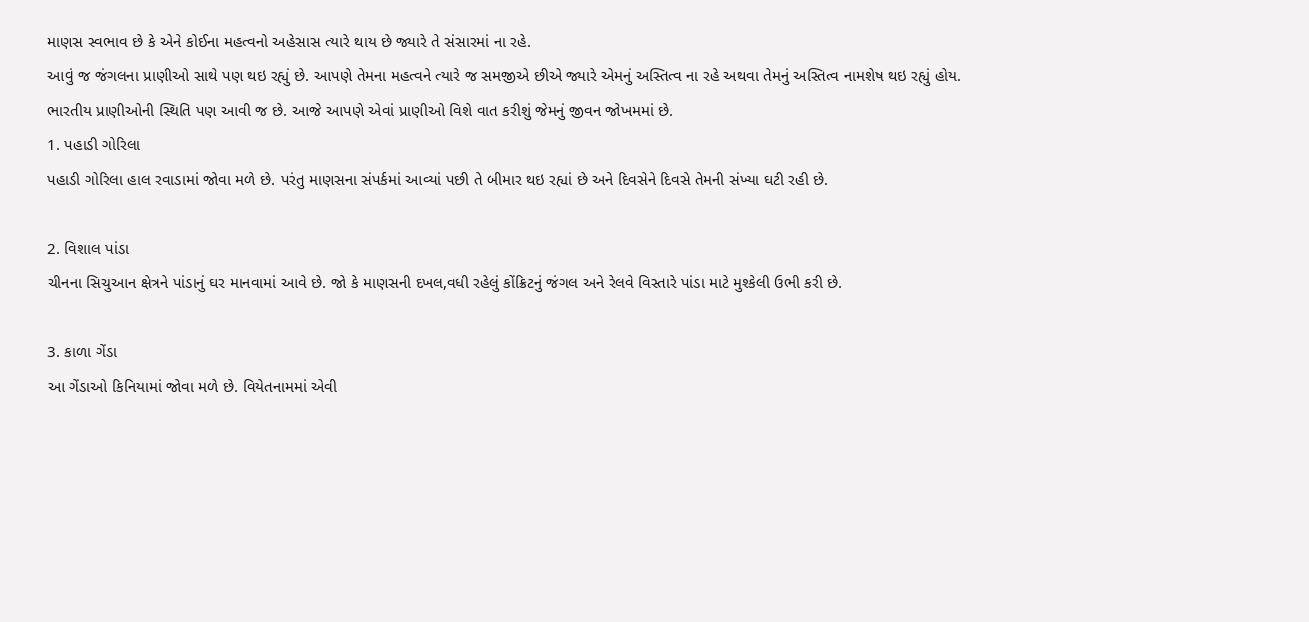માણસ સ્વભાવ છે કે એને કોઈના મહત્વનો અહેસાસ ત્યારે થાય છે જ્યારે તે સંસારમાં ના રહે.
આવું જ જંગલના પ્રાણીઓ સાથે પણ થઇ રહ્યું છે. આપણે તેમના મહત્વને ત્યારે જ સમજીએ છીએ જ્યારે એમનું અસ્તિત્વ ના રહે અથવા તેમનું અસ્તિત્વ નામશેષ થઇ રહ્યું હોય. ભારતીય પ્રાણીઓની સ્થિતિ પણ આવી જ છે. આજે આપણે એવાં પ્રાણીઓ વિશે વાત કરીશું જેમનું જીવન જોખમમાં છે.
1. પહાડી ગોરિલા
પહાડી ગોરિલા હાલ રવાડામાં જોવા મળે છે. પરંતુ માણસના સંપર્કમાં આવ્યાં પછી તે બીમાર થઇ રહ્યાં છે અને દિવસેને દિવસે તેમની સંખ્યા ઘટી રહી છે.

2. વિશાલ પાંડા
ચીનના સિચુઆન ક્ષેત્રને પાંડાનું ઘર માનવામાં આવે છે. જો કે માણસની દખલ,વધી રહેલું કોંક્રિટનું જંગલ અને રેલવે વિસ્તારે પાંડા માટે મુશ્કેલી ઉભી કરી છે.

3. કાળા ગેંડા
આ ગેંડાઓ કિનિયામાં જોવા મળે છે. વિયેતનામમાં એવી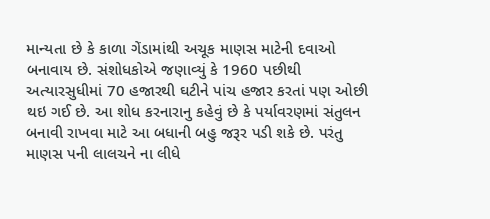માન્યતા છે કે કાળા ગેંડામાંથી અચૂક માણસ માટેની દવાઓ બનાવાય છે. સંશોધકોએ જણાવ્યું કે 1960 પછીથી અત્યારસુધીમાં 70 હજારથી ઘટીને પાંચ હજાર કરતાં પણ ઓછી થઇ ગઈ છે. આ શોધ કરનારાનુ કહેવું છે કે પર્યાવરણમાં સંતુલન બનાવી રાખવા માટે આ બધાની બહુ જરૂર પડી શકે છે. પરંતુ માણસ પની લાલચને ના લીધે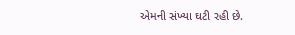એમની સંખ્યા ઘટી રહી છે.